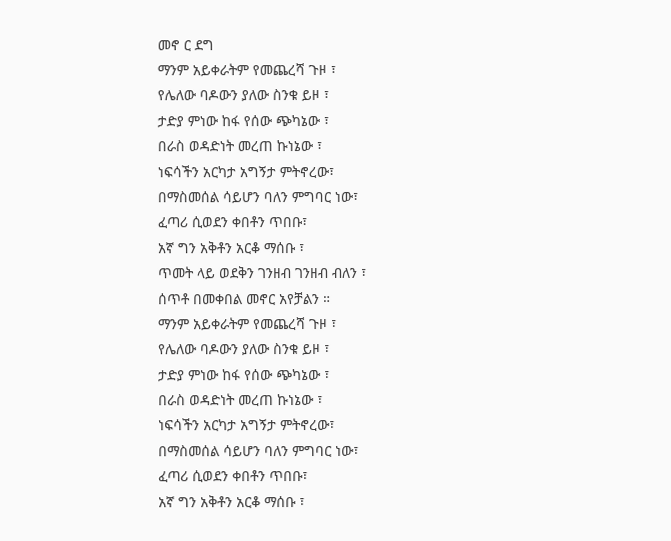መኖ ር ደግ
ማንም አይቀራትም የመጨረሻ ጉዞ ፣
የሌለው ባዶውን ያለው ስንቁ ይዞ ፣
ታድያ ምነው ከፋ የሰው ጭካኔው ፣
በራስ ወዳድነት መረጠ ኩነኔው ፣
ነፍሳችን አርካታ አግኝታ ምትኖረው፣
በማስመሰል ሳይሆን ባለን ምግባር ነው፣
ፈጣሪ ሲወደን ቀበቶን ጥበቡ፣
አኛ ግን አቅቶን አርቆ ማሰቡ ፣
ጥመት ላይ ወደቅን ገንዘብ ገንዘብ ብለን ፣
ሰጥቶ በመቀበል መኖር አየቻልን ።
ማንም አይቀራትም የመጨረሻ ጉዞ ፣
የሌለው ባዶውን ያለው ስንቁ ይዞ ፣
ታድያ ምነው ከፋ የሰው ጭካኔው ፣
በራስ ወዳድነት መረጠ ኩነኔው ፣
ነፍሳችን አርካታ አግኝታ ምትኖረው፣
በማስመሰል ሳይሆን ባለን ምግባር ነው፣
ፈጣሪ ሲወደን ቀበቶን ጥበቡ፣
አኛ ግን አቅቶን አርቆ ማሰቡ ፣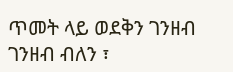ጥመት ላይ ወደቅን ገንዘብ ገንዘብ ብለን ፣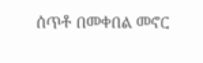ሰጥቶ በመቀበል መኖር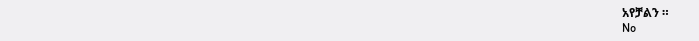አየቻልን ።
No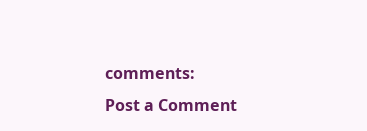comments:
Post a Comment